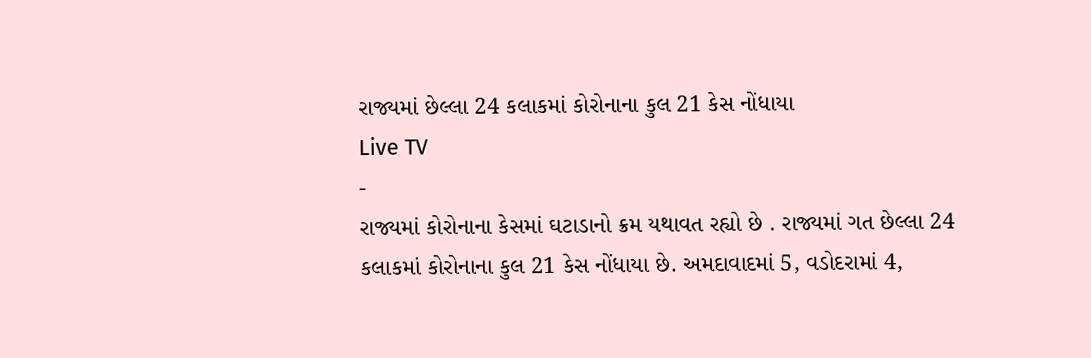રાજ્યમાં છેલ્લા 24 કલાકમાં કોરોનાના કુલ 21 કેસ નોંધાયા
Live TV
-
રાજ્યમાં કોરોનાના કેસમાં ઘટાડાનો ક્રમ યથાવત રહ્યો છે . રાજ્યમાં ગત છેલ્લા 24 કલાકમાં કોરોનાના કુલ 21 કેસ નોંધાયા છે. અમદાવાદમાં 5, વડોદરામાં 4,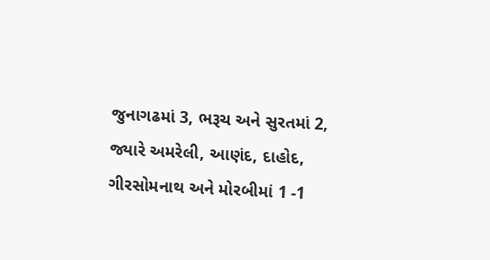જુનાગઢમાં 3, ભરૂચ અને સુરતમાં 2, જ્યારે અમરેલી, આણંદ, દાહોદ, ગીરસોમનાથ અને મોરબીમાં 1 -1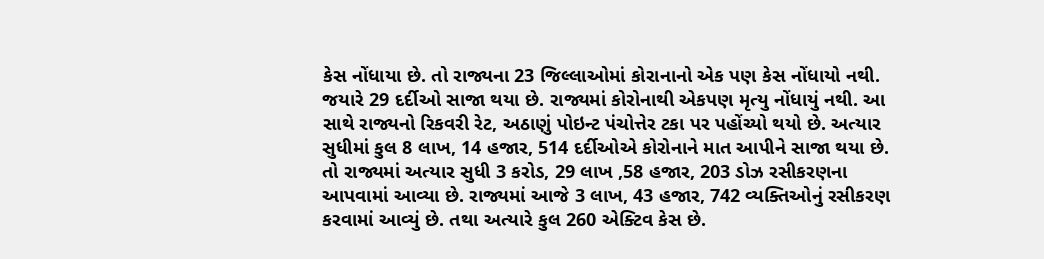કેસ નોંધાયા છે. તો રાજ્યના 23 જિલ્લાઓમાં કોરાનાનો એક પણ કેસ નોંધાયો નથી. જયારે 29 દર્દીઓ સાજા થયા છે. રાજ્યમાં કોરોનાથી એકપણ મૃત્યુ નોંધાયું નથી. આ સાથે રાજ્યનો રિકવરી રેટ, અઠાણું પોઇન્ટ પંચોત્તેર ટકા પર પહોંચ્યો થયો છે. અત્યાર સુધીમાં કુલ 8 લાખ, 14 હજાર, 514 દર્દીઓએ કોરોનાને માત આપીને સાજા થયા છે. તો રાજ્યમાં અત્યાર સુધી 3 કરોડ, 29 લાખ ,58 હજાર, 203 ડોઝ રસીકરણના આપવામાં આવ્યા છે. રાજ્યમાં આજે 3 લાખ, 43 હજાર, 742 વ્યક્તિઓનું રસીકરણ કરવામાં આવ્યું છે. તથા અત્યારે કુલ 260 એક્ટિવ કેસ છે.